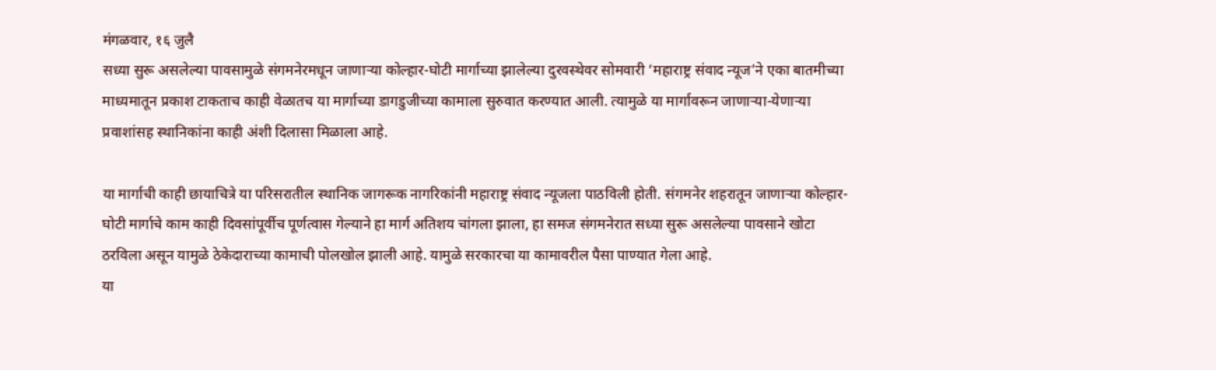मंगळवार, १६ जुलै
सध्या सुरू असलेल्या पावसामुळे संगमनेरमधून जाणाऱ्या कोल्हार-घोटी मार्गाच्या झालेल्या दुरवस्थेवर सोमवारी ‘महाराष्ट्र संवाद न्यूज’ने एका बातमीच्या माध्यमातून प्रकाश टाकताच काही वेळातच या मार्गाच्या डागडुजीच्या कामाला सुरुवात करण्यात आली. त्यामुळे या मार्गावरून जाणाऱ्या-येणाऱ्या प्रवाशांसह स्थानिकांना काही अंशी दिलासा मिळाला आहे.

या मार्गाची काही छायाचित्रे या परिसरातील स्थानिक जागरूक नागरिकांनी महाराष्ट्र संवाद न्यूजला पाठविली होती. संगमनेर शहरातून जाणाऱ्या कोल्हार-घोटी मार्गाचे काम काही दिवसांपूर्वीच पूर्णत्वास गेल्याने हा मार्ग अतिशय चांगला झाला, हा समज संगमनेरात सध्या सुरू असलेल्या पावसाने खोटा ठरविला असून यामुळे ठेकेदाराच्या कामाची पोलखोल झाली आहे. यामुळे सरकारचा या कामावरील पैसा पाण्यात गेला आहे.
या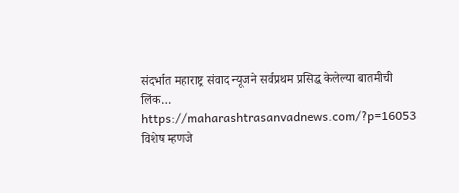संदर्भात महाराष्ट्र संवाद न्यूजने सर्वप्रथम प्रसिद्ध केलेल्या बातमीची लिंक…
https://maharashtrasanvadnews.com/?p=16053
विशेष म्हणजे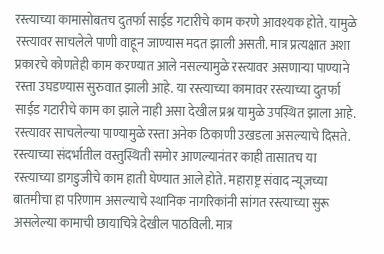रस्त्याच्या कामासोबतच दुतर्फा साईड गटारीचे काम करणे आवश्यक होते. यामुळे रस्त्यावर साचलेले पाणी वाहून जाण्यास मदत झाली असती. मात्र प्रत्यक्षात अशा प्रकारचे कोणतेही काम करण्यात आले नसल्यामुळे रस्त्यावर असणाऱ्या पाण्याने रस्ता उघडण्यास सुरुवात झाली आहे. या रस्त्याच्या कामावर रस्त्याच्या दुतर्फा साईड गटारीचे काम का झाले नाही असा देखील प्रश्न यामुळे उपस्थित झाला आहे. रस्त्यावर साचलेल्या पाण्यामुळे रस्ता अनेक ठिकाणी उखडला असल्याचे दिसते.
रस्त्याच्या संदर्भातील वस्तुस्थिती समोर आणल्यानंतर काही तासातच या रस्त्याच्या डागडुजीचे काम हाती घेण्यात आले होते. महाराष्ट्र संवाद न्यूजच्या बातमीचा हा परिणाम असल्याचे स्थानिक नागरिकांनी सांगत रस्त्याच्या सुरू असलेल्या कामाची छायाचित्रे देखील पाठविली. मात्र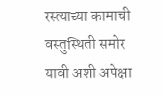रस्त्याच्या कामाची वस्तुस्थिती समोर यावी अशी अपेक्षा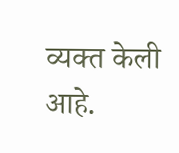व्यक्त केली आहे.